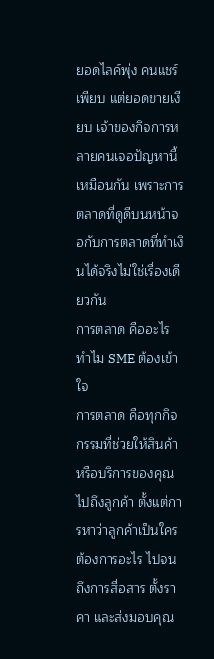ยอดไลค์พุ่ง คนแชร์เพียบ แต่ยอดขายเงียบ เจ้าของกิจการหลายคนเจอปัญหานี้เหมือนกัน เพราะการตลาดที่ดูดีบนหน้าจอกับการตลาดที่ทำเงินได้จริงไม่ใช่เรื่องเดียวกัน
การตลาด คืออะไร ทำไม SME ต้องเข้าใจ
การตลาด คือทุกกิจกรรมที่ช่วยให้สินค้าหรือบริการของคุณไปถึงลูกค้า ตั้งแต่การหาว่าลูกค้าเป็นใคร ต้องการอะไร ไปจนถึงการสื่อสาร ตั้งราคา และส่งมอบคุณ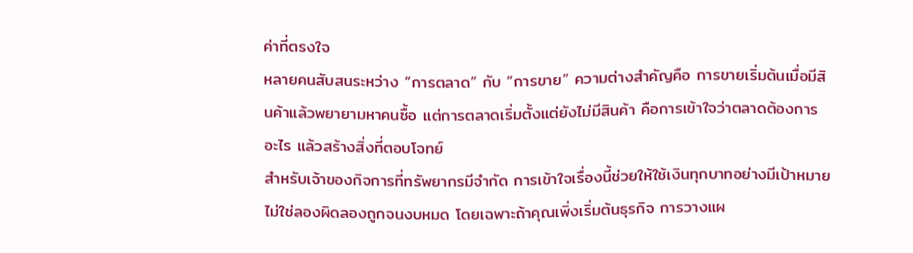ค่าที่ตรงใจ
หลายคนสับสนระหว่าง “การตลาด” กับ “การขาย” ความต่างสำคัญคือ การขายเริ่มต้นเมื่อมีสินค้าแล้วพยายามหาคนซื้อ แต่การตลาดเริ่มตั้งแต่ยังไม่มีสินค้า คือการเข้าใจว่าตลาดต้องการอะไร แล้วสร้างสิ่งที่ตอบโจทย์
สำหรับเจ้าของกิจการที่ทรัพยากรมีจำกัด การเข้าใจเรื่องนี้ช่วยให้ใช้เงินทุกบาทอย่างมีเป้าหมาย ไม่ใช่ลองผิดลองถูกจนงบหมด โดยเฉพาะถ้าคุณเพิ่งเริ่มต้นธุรกิจ การวางแผ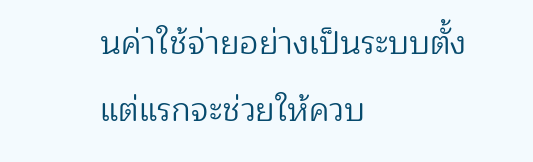นค่าใช้จ่ายอย่างเป็นระบบตั้งแต่แรกจะช่วยให้ควบ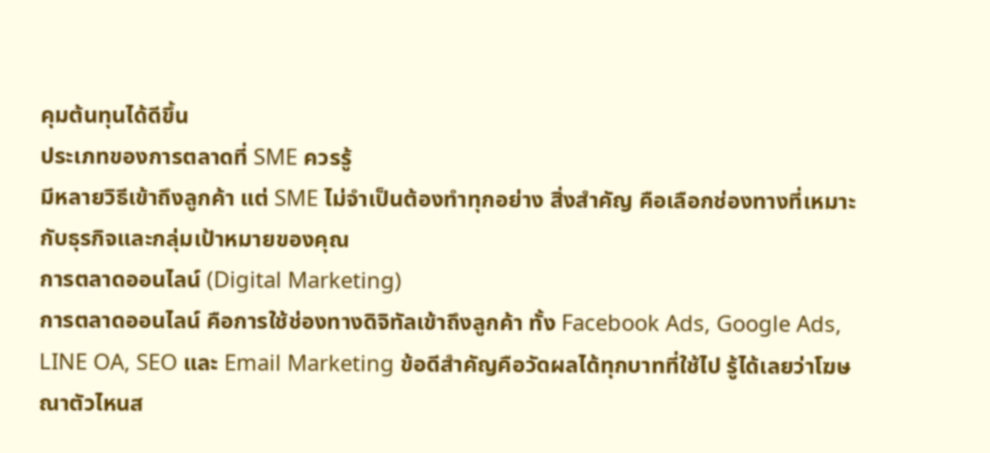คุมต้นทุนได้ดีขึ้น
ประเภทของการตลาดที่ SME ควรรู้
มีหลายวิธีเข้าถึงลูกค้า แต่ SME ไม่จำเป็นต้องทำทุกอย่าง สิ่งสำคัญ คือเลือกช่องทางที่เหมาะกับธุรกิจและกลุ่มเป้าหมายของคุณ
การตลาดออนไลน์ (Digital Marketing)
การตลาดออนไลน์ คือการใช้ช่องทางดิจิทัลเข้าถึงลูกค้า ทั้ง Facebook Ads, Google Ads, LINE OA, SEO และ Email Marketing ข้อดีสำคัญคือวัดผลได้ทุกบาทที่ใช้ไป รู้ได้เลยว่าโฆษณาตัวไหนส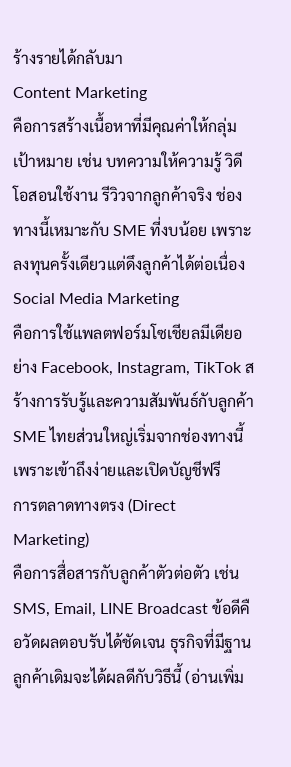ร้างรายได้กลับมา
Content Marketing
คือการสร้างเนื้อหาที่มีคุณค่าให้กลุ่มเป้าหมาย เช่น บทความให้ความรู้ วิดีโอสอนใช้งาน รีวิวจากลูกค้าจริง ช่องทางนี้เหมาะกับ SME ที่งบน้อย เพราะลงทุนครั้งเดียวแต่ดึงลูกค้าได้ต่อเนื่อง
Social Media Marketing
คือการใช้แพลตฟอร์มโซเชียลมีเดียอย่าง Facebook, Instagram, TikTok สร้างการรับรู้และความสัมพันธ์กับลูกค้า SME ไทยส่วนใหญ่เริ่มจากช่องทางนี้ เพราะเข้าถึงง่ายและเปิดบัญชีฟรี
การตลาดทางตรง (Direct Marketing)
คือการสื่อสารกับลูกค้าตัวต่อตัว เช่น SMS, Email, LINE Broadcast ข้อดีคือวัดผลตอบรับได้ชัดเจน ธุรกิจที่มีฐานลูกค้าเดิมจะได้ผลดีกับวิธีนี้ (อ่านเพิ่ม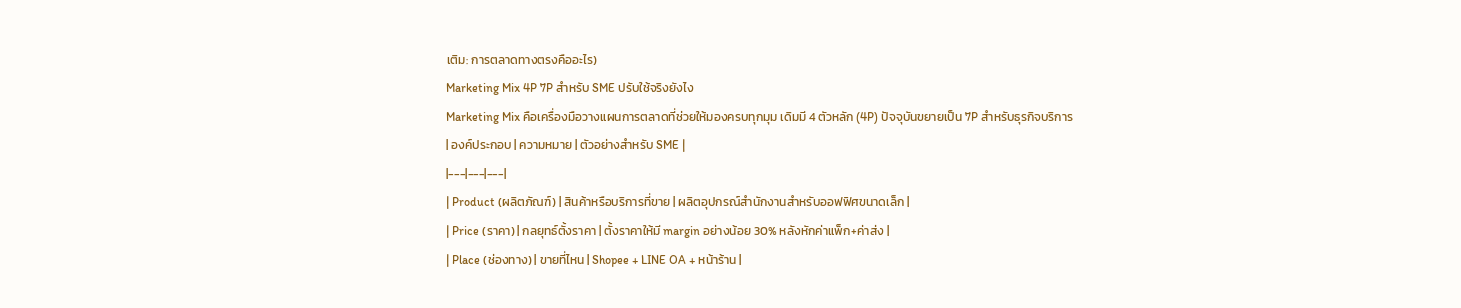เติม: การตลาดทางตรงคืออะไร)
Marketing Mix 4P 7P สำหรับ SME ปรับใช้จริงยังไง
Marketing Mix คือเครื่องมือวางแผนการตลาดที่ช่วยให้มองครบทุกมุม เดิมมี 4 ตัวหลัก (4P) ปัจจุบันขยายเป็น 7P สำหรับธุรกิจบริการ
| องค์ประกอบ | ความหมาย | ตัวอย่างสำหรับ SME |
|---|---|---|
| Product (ผลิตภัณฑ์) | สินค้าหรือบริการที่ขาย | ผลิตอุปกรณ์สำนักงานสำหรับออฟฟิศขนาดเล็ก |
| Price (ราคา) | กลยุทธ์ตั้งราคา | ตั้งราคาให้มี margin อย่างน้อย 30% หลังหักค่าแพ็ก+ค่าส่ง |
| Place (ช่องทาง) | ขายที่ไหน | Shopee + LINE OA + หน้าร้าน |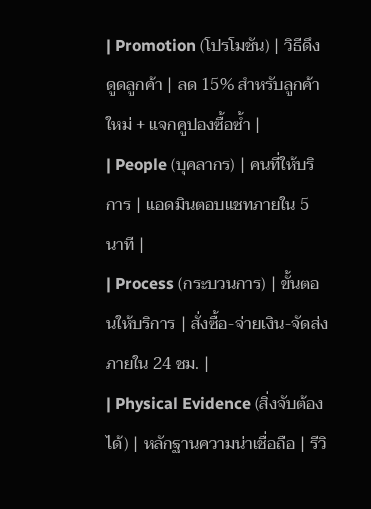| Promotion (โปรโมชัน) | วิธีดึงดูดลูกค้า | ลด 15% สำหรับลูกค้าใหม่ + แจกคูปองซื้อซ้ำ |
| People (บุคลากร) | คนที่ให้บริการ | แอดมินตอบแชทภายใน 5 นาที |
| Process (กระบวนการ) | ขั้นตอนให้บริการ | สั่งซื้อ-จ่ายเงิน-จัดส่งภายใน 24 ชม. |
| Physical Evidence (สิ่งจับต้องได้) | หลักฐานความน่าเชื่อถือ | รีวิ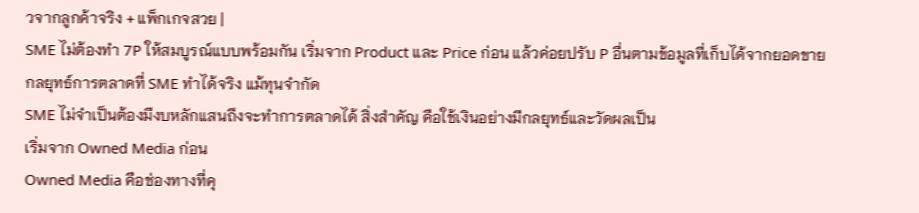วจากลูกค้าจริง + แพ็กเกจสวย |
SME ไม่ต้องทำ 7P ให้สมบูรณ์แบบพร้อมกัน เริ่มจาก Product และ Price ก่อน แล้วค่อยปรับ P อื่นตามข้อมูลที่เก็บได้จากยอดขาย
กลยุทธ์การตลาดที่ SME ทำได้จริง แม้ทุนจำกัด
SME ไม่จำเป็นต้องมีงบหลักแสนถึงจะทำการตลาดได้ สิ่งสำคัญ คือใช้เงินอย่างมีกลยุทธ์และวัดผลเป็น
เริ่มจาก Owned Media ก่อน
Owned Media คือช่องทางที่คุ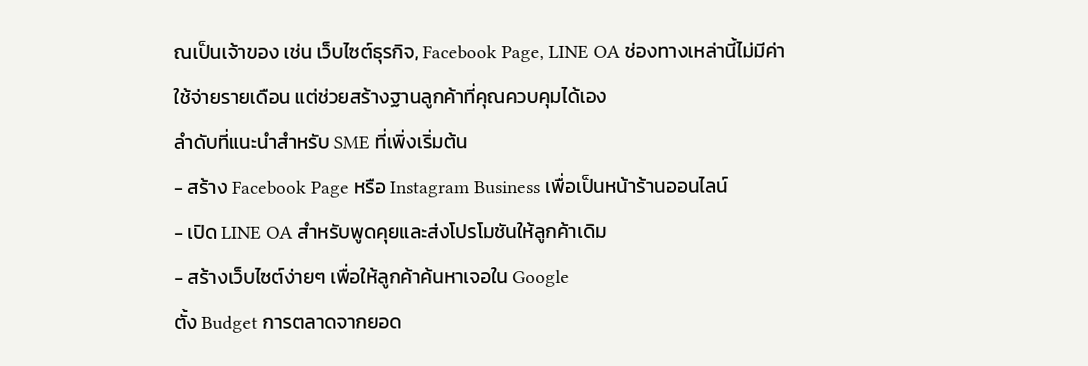ณเป็นเจ้าของ เช่น เว็บไซต์ธุรกิจ, Facebook Page, LINE OA ช่องทางเหล่านี้ไม่มีค่าใช้จ่ายรายเดือน แต่ช่วยสร้างฐานลูกค้าที่คุณควบคุมได้เอง
ลำดับที่แนะนำสำหรับ SME ที่เพิ่งเริ่มต้น
- สร้าง Facebook Page หรือ Instagram Business เพื่อเป็นหน้าร้านออนไลน์
- เปิด LINE OA สำหรับพูดคุยและส่งโปรโมชันให้ลูกค้าเดิม
- สร้างเว็บไซต์ง่ายๆ เพื่อให้ลูกค้าค้นหาเจอใน Google
ตั้ง Budget การตลาดจากยอด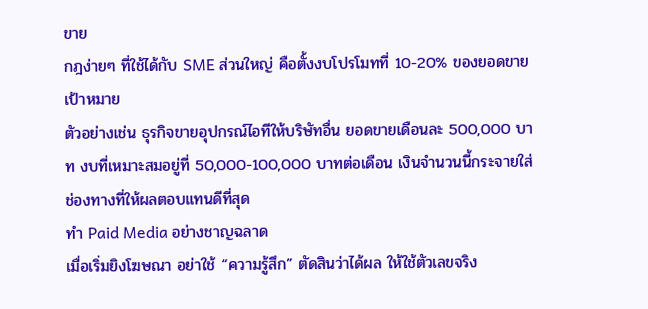ขาย
กฎง่ายๆ ที่ใช้ได้กับ SME ส่วนใหญ่ คือตั้งงบโปรโมทที่ 10-20% ของยอดขายเป้าหมาย
ตัวอย่างเช่น ธุรกิจขายอุปกรณ์ไอทีให้บริษัทอื่น ยอดขายเดือนละ 500,000 บาท งบที่เหมาะสมอยู่ที่ 50,000-100,000 บาทต่อเดือน เงินจำนวนนี้กระจายใส่ช่องทางที่ให้ผลตอบแทนดีที่สุด
ทำ Paid Media อย่างชาญฉลาด
เมื่อเริ่มยิงโฆษณา อย่าใช้ “ความรู้สึก” ตัดสินว่าได้ผล ให้ใช้ตัวเลขจริง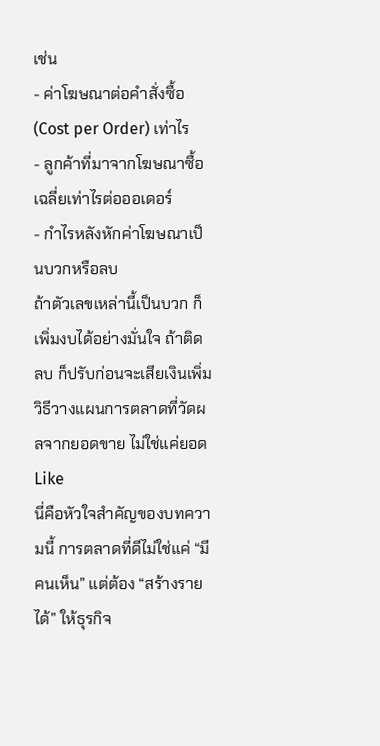เช่น
- ค่าโฆษณาต่อคำสั่งซื้อ (Cost per Order) เท่าไร
- ลูกค้าที่มาจากโฆษณาซื้อเฉลี่ยเท่าไรต่อออเดอร์
- กำไรหลังหักค่าโฆษณาเป็นบวกหรือลบ
ถ้าตัวเลขเหล่านี้เป็นบวก ก็เพิ่มงบได้อย่างมั่นใจ ถ้าติดลบ ก็ปรับก่อนจะเสียเงินเพิ่ม
วิธีวางแผนการตลาดที่วัดผลจากยอดขาย ไม่ใช่แค่ยอด Like
นี่คือหัวใจสำคัญของบทความนี้ การตลาดที่ดีไม่ใช่แค่ “มีคนเห็น” แต่ต้อง “สร้างรายได้” ให้ธุรกิจ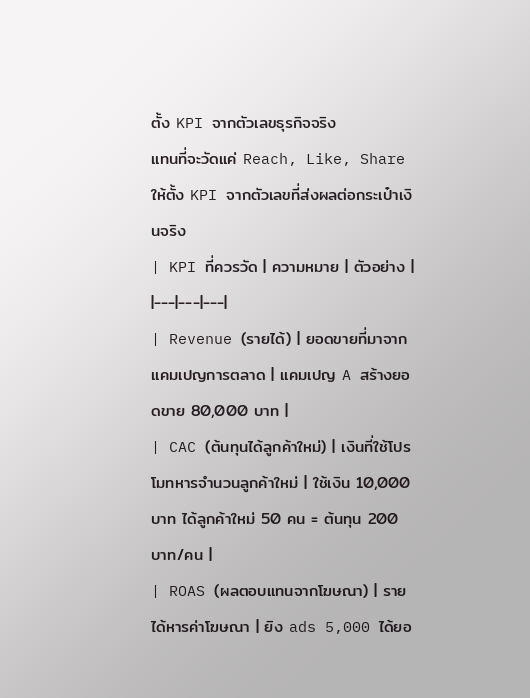ตั้ง KPI จากตัวเลขธุรกิจจริง
แทนที่จะวัดแค่ Reach, Like, Share ให้ตั้ง KPI จากตัวเลขที่ส่งผลต่อกระเป๋าเงินจริง
| KPI ที่ควรวัด | ความหมาย | ตัวอย่าง |
|---|---|---|
| Revenue (รายได้) | ยอดขายที่มาจากแคมเปญการตลาด | แคมเปญ A สร้างยอดขาย 80,000 บาท |
| CAC (ต้นทุนได้ลูกค้าใหม่) | เงินที่ใช้โปรโมทหารจำนวนลูกค้าใหม่ | ใช้เงิน 10,000 บาท ได้ลูกค้าใหม่ 50 คน = ต้นทุน 200 บาท/คน |
| ROAS (ผลตอบแทนจากโฆษณา) | รายได้หารค่าโฆษณา | ยิง ads 5,000 ได้ยอ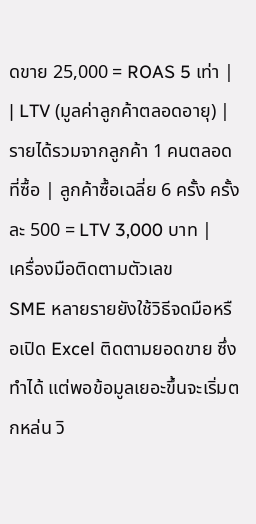ดขาย 25,000 = ROAS 5 เท่า |
| LTV (มูลค่าลูกค้าตลอดอายุ) | รายได้รวมจากลูกค้า 1 คนตลอดที่ซื้อ | ลูกค้าซื้อเฉลี่ย 6 ครั้ง ครั้งละ 500 = LTV 3,000 บาท |
เครื่องมือติดตามตัวเลข
SME หลายรายยังใช้วิธีจดมือหรือเปิด Excel ติดตามยอดขาย ซึ่งทำได้ แต่พอข้อมูลเยอะขึ้นจะเริ่มตกหล่น วิ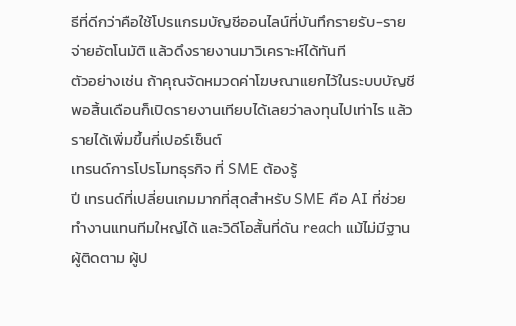ธีที่ดีกว่าคือใช้โปรแกรมบัญชีออนไลน์ที่บันทึกรายรับ-รายจ่ายอัตโนมัติ แล้วดึงรายงานมาวิเคราะห์ได้ทันที
ตัวอย่างเช่น ถ้าคุณจัดหมวดค่าโฆษณาแยกไว้ในระบบบัญชี พอสิ้นเดือนก็เปิดรายงานเทียบได้เลยว่าลงทุนไปเท่าไร แล้วรายได้เพิ่มขึ้นกี่เปอร์เซ็นต์
เทรนด์การโปรโมทธุรกิจ ที่ SME ต้องรู้
ปี เทรนด์ที่เปลี่ยนเกมมากที่สุดสำหรับ SME คือ AI ที่ช่วยทำงานแทนทีมใหญ่ได้ และวิดีโอสั้นที่ดัน reach แม้ไม่มีฐานผู้ติดตาม ผู้ป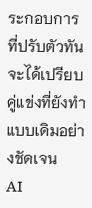ระกอบการที่ปรับตัวทันจะได้เปรียบคู่แข่งที่ยังทำแบบเดิมอย่างชัดเจน
AI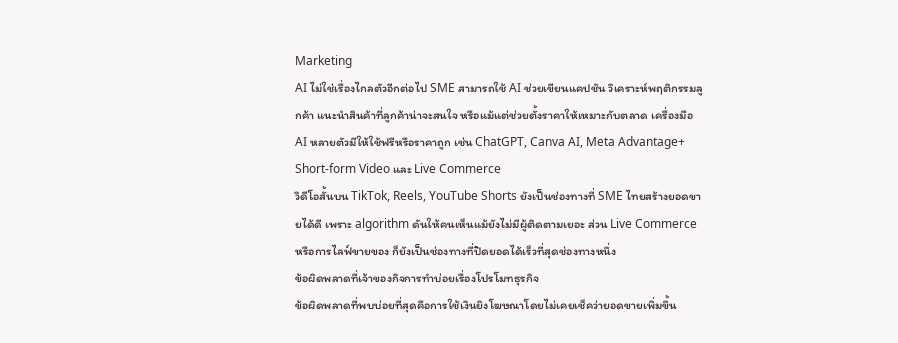Marketing
AI ไม่ใช่เรื่องไกลตัวอีกต่อไป SME สามารถใช้ AI ช่วยเขียนแคปชัน วิเคราะห์พฤติกรรมลูกค้า แนะนำสินค้าที่ลูกค้าน่าจะสนใจ หรือแม้แต่ช่วยตั้งราคาให้เหมาะกับตลาด เครื่องมือ AI หลายตัวมีให้ใช้ฟรีหรือราคาถูก เช่น ChatGPT, Canva AI, Meta Advantage+
Short-form Video และ Live Commerce
วิดีโอสั้นบน TikTok, Reels, YouTube Shorts ยังเป็นช่องทางที่ SME ไทยสร้างยอดขายได้ดี เพราะ algorithm ดันให้คนเห็นแม้ยังไม่มีผู้ติดตามเยอะ ส่วน Live Commerce หรือการไลฟ์ขายของ ก็ยังเป็นช่องทางที่ปิดยอดได้เร็วที่สุดช่องทางหนึ่ง
ข้อผิดพลาดที่เจ้าของกิจการทำบ่อยเรื่องโปรโมทธุรกิจ
ข้อผิดพลาดที่พบบ่อยที่สุดคือการใช้เงินยิงโฆษณาโดยไม่เคยเช็คว่ายอดขายเพิ่มขึ้น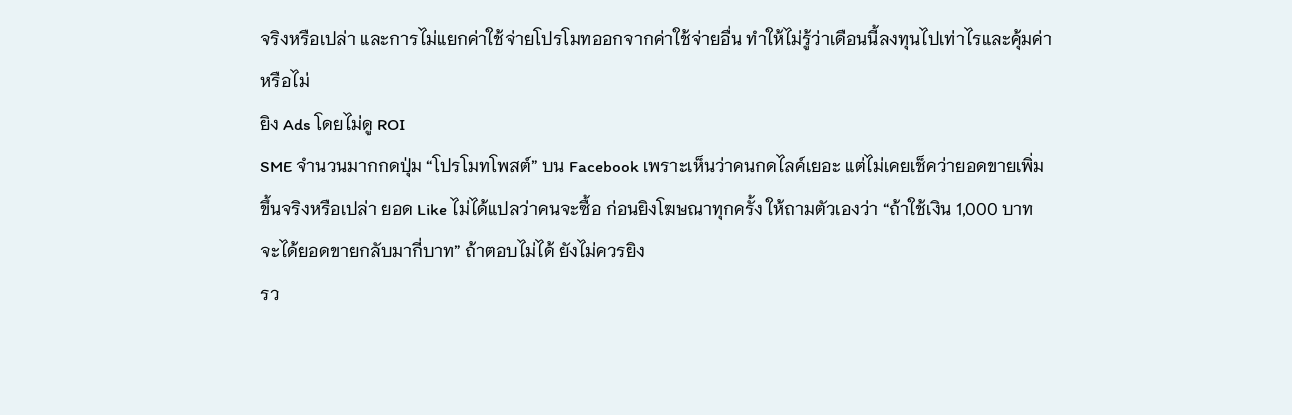จริงหรือเปล่า และการไม่แยกค่าใช้จ่ายโปรโมทออกจากค่าใช้จ่ายอื่น ทำให้ไม่รู้ว่าเดือนนี้ลงทุนไปเท่าไรและคุ้มค่าหรือไม่
ยิง Ads โดยไม่ดู ROI
SME จำนวนมากกดปุ่ม “โปรโมทโพสต์” บน Facebook เพราะเห็นว่าคนกดไลค์เยอะ แต่ไม่เคยเช็คว่ายอดขายเพิ่มขึ้นจริงหรือเปล่า ยอด Like ไม่ได้แปลว่าคนจะซื้อ ก่อนยิงโฆษณาทุกครั้ง ให้ถามตัวเองว่า “ถ้าใช้เงิน 1,000 บาท จะได้ยอดขายกลับมากี่บาท” ถ้าตอบไม่ได้ ยังไม่ควรยิง
รว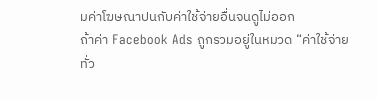มค่าโฆษณาปนกับค่าใช้จ่ายอื่นจนดูไม่ออก
ถ้าค่า Facebook Ads ถูกรวมอยู่ในหมวด “ค่าใช้จ่ายทั่ว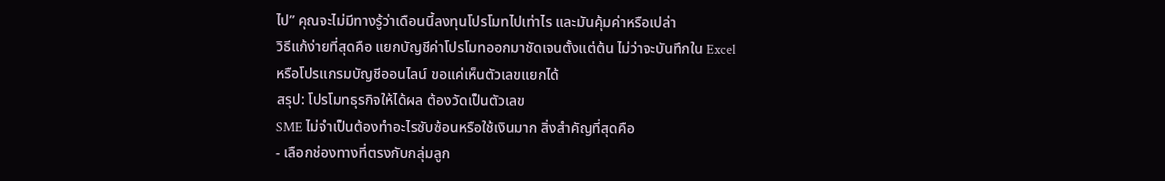ไป” คุณจะไม่มีทางรู้ว่าเดือนนี้ลงทุนโปรโมทไปเท่าไร และมันคุ้มค่าหรือเปล่า
วิธีแก้ง่ายที่สุดคือ แยกบัญชีค่าโปรโมทออกมาชัดเจนตั้งแต่ต้น ไม่ว่าจะบันทึกใน Excel หรือโปรแกรมบัญชีออนไลน์ ขอแค่เห็นตัวเลขแยกได้
สรุป: โปรโมทธุรกิจให้ได้ผล ต้องวัดเป็นตัวเลข
SME ไม่จำเป็นต้องทำอะไรซับซ้อนหรือใช้เงินมาก สิ่งสำคัญที่สุดคือ
- เลือกช่องทางที่ตรงกับกลุ่มลูก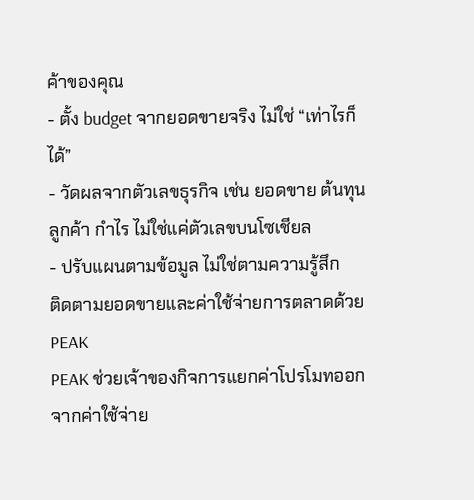ค้าของคุณ
- ตั้ง budget จากยอดขายจริง ไม่ใช่ “เท่าไรก็ได้”
- วัดผลจากตัวเลขธุรกิจ เช่น ยอดขาย ต้นทุนลูกค้า กำไร ไม่ใช่แค่ตัวเลขบนโซเชียล
- ปรับแผนตามข้อมูล ไม่ใช่ตามความรู้สึก
ติดตามยอดขายและค่าใช้จ่ายการตลาดด้วย PEAK
PEAK ช่วยเจ้าของกิจการแยกค่าโปรโมทออกจากค่าใช้จ่าย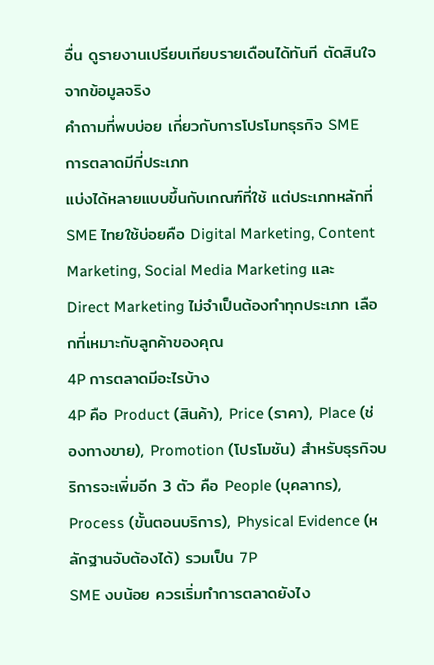อื่น ดูรายงานเปรียบเทียบรายเดือนได้ทันที ตัดสินใจจากข้อมูลจริง
คำถามที่พบบ่อย เกี่ยวกับการโปรโมทธุรกิจ SME
การตลาดมีกี่ประเภท
แบ่งได้หลายแบบขึ้นกับเกณฑ์ที่ใช้ แต่ประเภทหลักที่ SME ไทยใช้บ่อยคือ Digital Marketing, Content Marketing, Social Media Marketing และ Direct Marketing ไม่จำเป็นต้องทำทุกประเภท เลือกที่เหมาะกับลูกค้าของคุณ
4P การตลาดมีอะไรบ้าง
4P คือ Product (สินค้า), Price (ราคา), Place (ช่องทางขาย), Promotion (โปรโมชัน) สำหรับธุรกิจบริการจะเพิ่มอีก 3 ตัว คือ People (บุคลากร), Process (ขั้นตอนบริการ), Physical Evidence (หลักฐานจับต้องได้) รวมเป็น 7P
SME งบน้อย ควรเริ่มทำการตลาดยังไง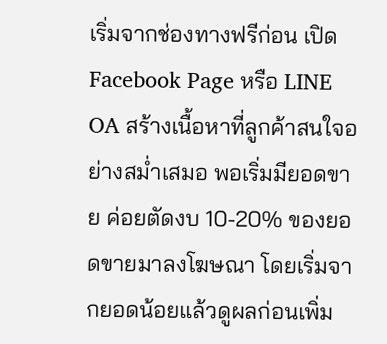เริ่มจากช่องทางฟรีก่อน เปิด Facebook Page หรือ LINE OA สร้างเนื้อหาที่ลูกค้าสนใจอย่างสม่ำเสมอ พอเริ่มมียอดขาย ค่อยตัดงบ 10-20% ของยอดขายมาลงโฆษณา โดยเริ่มจากยอดน้อยแล้วดูผลก่อนเพิ่ม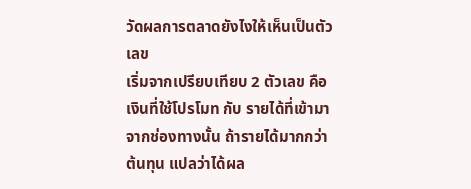วัดผลการตลาดยังไงให้เห็นเป็นตัวเลข
เริ่มจากเปรียบเทียบ 2 ตัวเลข คือ เงินที่ใช้โปรโมท กับ รายได้ที่เข้ามาจากช่องทางนั้น ถ้ารายได้มากกว่าต้นทุน แปลว่าได้ผล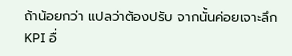ถ้าน้อยกว่า แปลว่าต้องปรับ จากนั้นค่อยเจาะลึก KPI อื่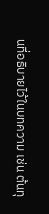นที่อธิบายไว้ในบทความ เช่น ต้นทุ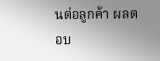นต่อลูกค้า ผลตอบ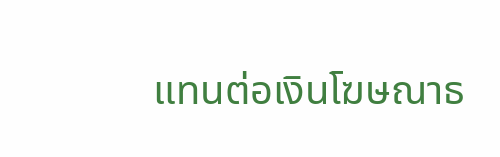แทนต่อเงินโฆษณาธ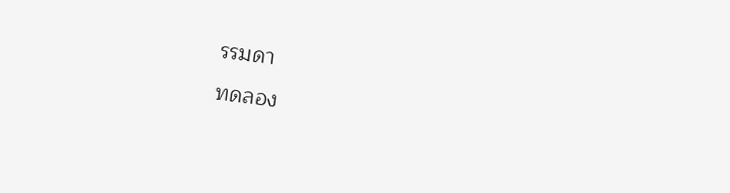รรมดา
ทดลอง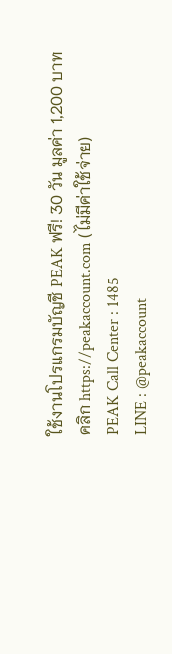ใช้งานโปรแกรมบัญชี PEAK ฟรี! 30 วัน มูลค่า 1,200 บาท
คลิก https://peakaccount.com (ไม่มีค่าใช้จ่าย)
PEAK Call Center : 1485
LINE : @peakaccount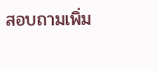สอบถามเพิ่ม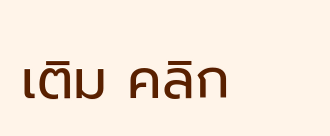เติม คลิก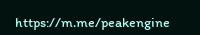https://m.me/peakengine